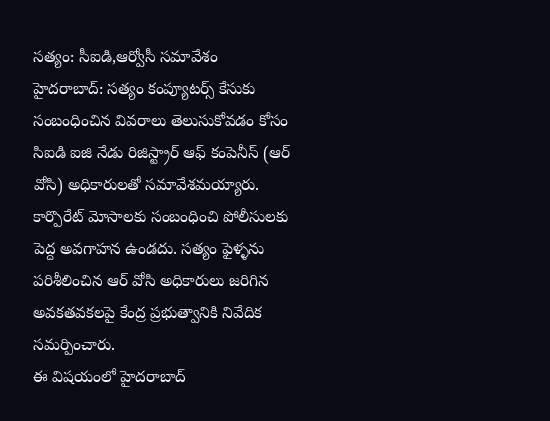సత్యం: సీఐడి,ఆర్వోసీ సమావేశం
హైదరాబాద్: సత్యం కంప్యూటర్స్ కేసుకు సంబంధించిన వివరాలు తెలుసుకోవడం కోసం సిఐడి ఐజి నేడు రిజిస్ట్రార్ ఆఫ్ కంపెనీస్ (ఆర్ వోసి) అధికారులతో సమావేశమయ్యారు. కార్పొరేట్ మోసాలకు సంబంధించి పోలీసులకు పెద్ద అవగాహన ఉండదు. సత్యం ఫైళ్ళను పరిశీలించిన ఆర్ వోసి అధికారులు జరిగిన అవకతవకలపై కేంద్ర ప్రభుత్వానికి నివేదిక సమర్పించారు.
ఈ విషయంలో హైదరాబాద్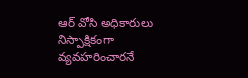ఆర్ వోసి అధికారులు నిస్పాక్షికంగా వ్యవహరించారనే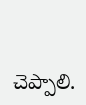చెప్పాలి.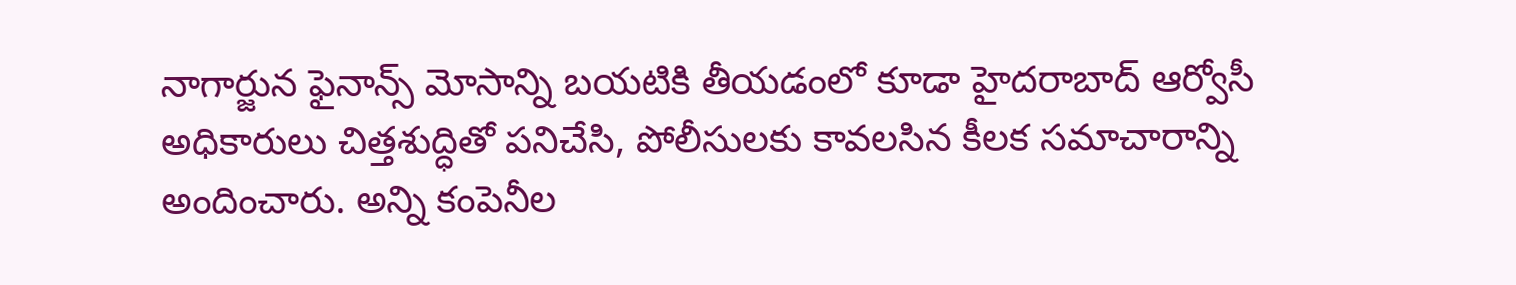నాగార్జున ఫైనాన్స్ మోసాన్ని బయటికి తీయడంలో కూడా హైదరాబాద్ ఆర్వోసీ అధికారులు చిత్తశుద్ధితో పనిచేసి, పోలీసులకు కావలసిన కీలక సమాచారాన్ని అందించారు. అన్ని కంపెనీల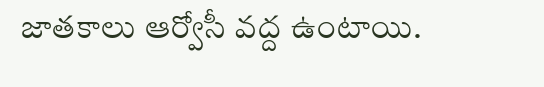జాతకాలు ఆర్వోసీ వద్ద ఉంటాయి.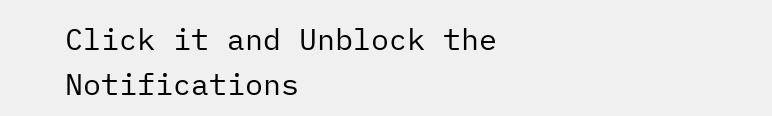Click it and Unblock the Notifications